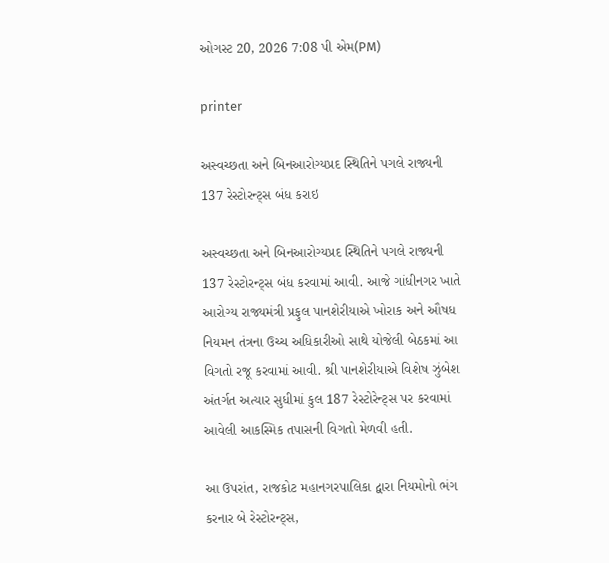ઓગસ્ટ 20, 2026 7:08 પી એમ(PM)

printer

અસ્વચ્છતા અને બિનઆરોગ્યપ્રદ સ્થિતિને પગલે રાજ્યની 137 રેસ્ટોરન્ટ્સ બંધ કરાઇ

અસ્વચ્છતા અને બિનઆરોગ્યપ્રદ સ્થિતિને પગલે રાજ્યની 137 રેસ્ટોરન્ટ્સ બંધ કરવામાં આવી. આજે ગાંધીનગર ખાતે આરોગ્ય રાજ્યમંત્રી પ્રફુલ પાનશેરીયાએ ખોરાક અને ઔષધ નિયમન તંત્રના ઉચ્ચ અધિકારીઓ સાથે યોજેલી બેઠકમાં આ વિગતો રજૂ કરવામાં આવી. શ્રી પાનશેરીયાએ વિશેષ ઝુંબેશ અંતર્ગત અત્યાર સુધીમાં કુલ 187 રેસ્ટોરેન્ટ્સ પર કરવામાં આવેલી આકસ્મિક તપાસની વિગતો મેળવી હતી.

આ ઉપરાંત, રાજકોટ મહાનગરપાલિકા દ્વારા નિયમોનો ભંગ કરનાર બે રેસ્ટોરન્ટ્સ,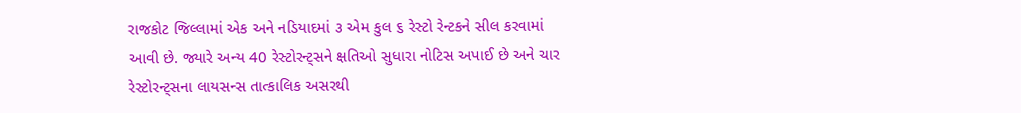રાજકોટ જિલ્લામાં એક અને નડિયાદમાં ૩ એમ કુલ ૬ રેસ્ટો રેન્ટકને સીલ કરવામાં આવી છે. જ્યારે અન્ય 40 રેસ્ટોરન્ટ્સને ક્ષતિઓ સુધારા નોટિસ અપાઈ છે અને ચાર રેસ્ટોરન્ટ્સના લાયસન્સ તાત્કાલિક અસરથી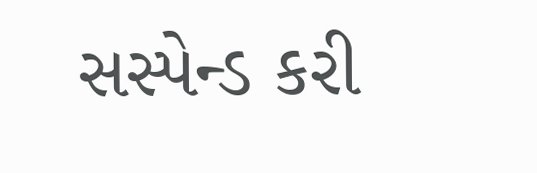સસ્પેન્ડ કરી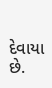દેવાયા છે.